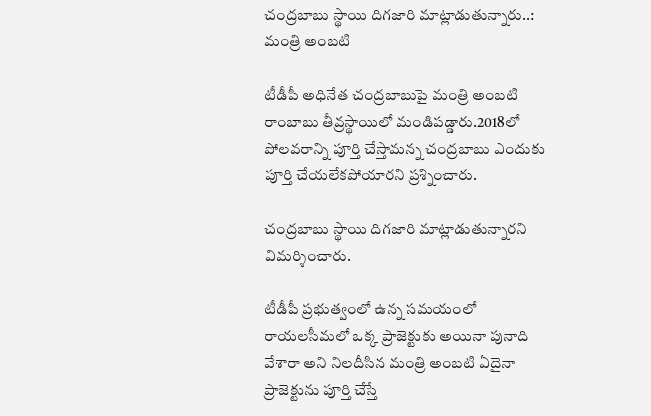చంద్రబాబు స్థాయి దిగజారి మాట్లాడుతున్నారు..: మంత్రి అంబటి

టీడీపీ అధినేత చంద్రబాబుపై మంత్రి అంబటి రాంబాబు తీవ్రస్థాయిలో మండిపడ్డారు.2018లో పోలవరాన్ని పూర్తి చేస్తామన్న చంద్రబాబు ఎందుకు పూర్తి చేయలేకపోయారని ప్రశ్నించారు.

చంద్రబాబు స్థాయి దిగజారి మాట్లాడుతున్నారని విమర్శించారు.

టీడీపీ ప్రభుత్వంలో ఉన్న సమయంలో రాయలసీమలో ఒక్క ప్రాజెక్టుకు అయినా పునాది వేశారా అని నిలదీసిన మంత్రి అంబటి ఏదైనా ప్రాజెక్టును పూర్తి చేస్తే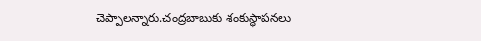చెప్పాలన్నారు.చంద్రబాబుకు శంకుస్థాపనలు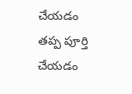చేయడం తప్ప పూర్తి చేయడం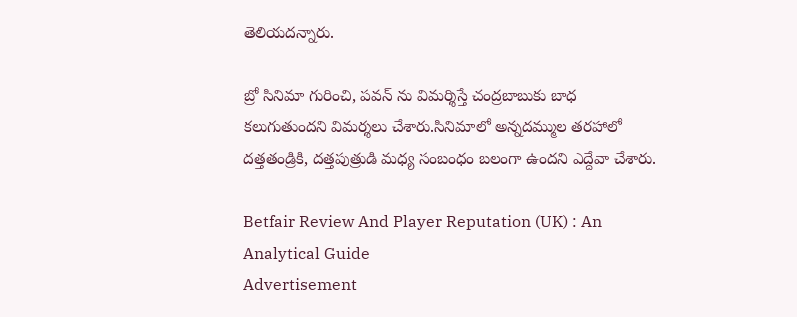తెలియదన్నారు.

బ్రో సినిమా గురించి, పవన్ ను విమర్శిస్తే చంద్రబాబుకు బాధ కలుగుతుందని విమర్శలు చేశారు.సినిమాలో అన్నదమ్ముల తరహాలో దత్తతండ్రికి, దత్తపుత్రుడి మధ్య సంబంధం బలంగా ఉందని ఎద్దేవా చేశారు.

Betfair Review And Player Reputation (UK) : An Analytical Guide
Advertisement